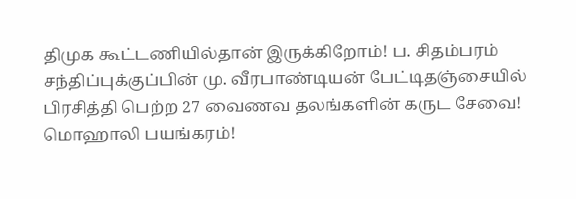திமுக கூட்டணியில்தான் இருக்கிறோம்! ப. சிதம்பரம் சந்திப்புக்குப்பின் மு. வீரபாண்டியன் பேட்டிதஞ்சையில் பிரசித்தி பெற்ற 27 வைணவ தலங்களின் கருட சேவை! மொஹாலி பயங்கரம்!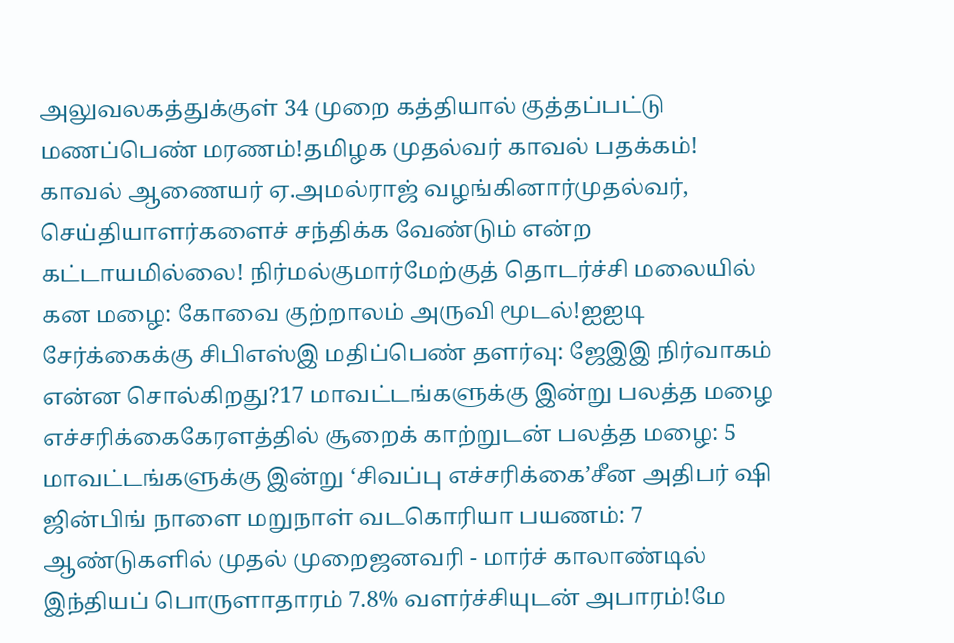அலுவலகத்துக்குள் 34 முறை கத்தியால் குத்தப்பட்டு மணப்பெண் மரணம்!தமிழக முதல்வர் காவல் பதக்கம்! காவல் ஆணையர் ஏ.அமல்ராஜ் வழங்கினார்முதல்வர், செய்தியாளர்களைச் சந்திக்க வேண்டும் என்ற கட்டாயமில்லை! நிர்மல்குமார்மேற்குத் தொடர்ச்சி மலையில் கன மழை: கோவை குற்றாலம் அருவி மூடல்!ஐஐடி சேர்க்கைக்கு சிபிஎஸ்இ மதிப்பெண் தளர்வு: ஜேஇஇ நிர்வாகம் என்ன சொல்கிறது?17 மாவட்டங்களுக்கு இன்று பலத்த மழை எச்சரிக்கைகேரளத்தில் சூறைக் காற்றுடன் பலத்த மழை: 5 மாவட்டங்களுக்கு இன்று ‘சிவப்பு எச்சரிக்கை’சீன அதிபர் ஷி ஜின்பிங் நாளை மறுநாள் வடகொரியா பயணம்: 7 ஆண்டுகளில் முதல் முறைஜனவரி - மார்ச் காலாண்டில் இந்தியப் பொருளாதாரம் 7.8% வளர்ச்சியுடன் அபாரம்!மே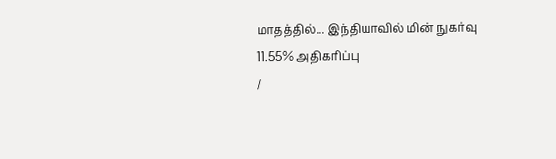மாதத்தில்... இந்தியாவில் மின் நுகர்வு 11.55% அதிகரிப்பு
/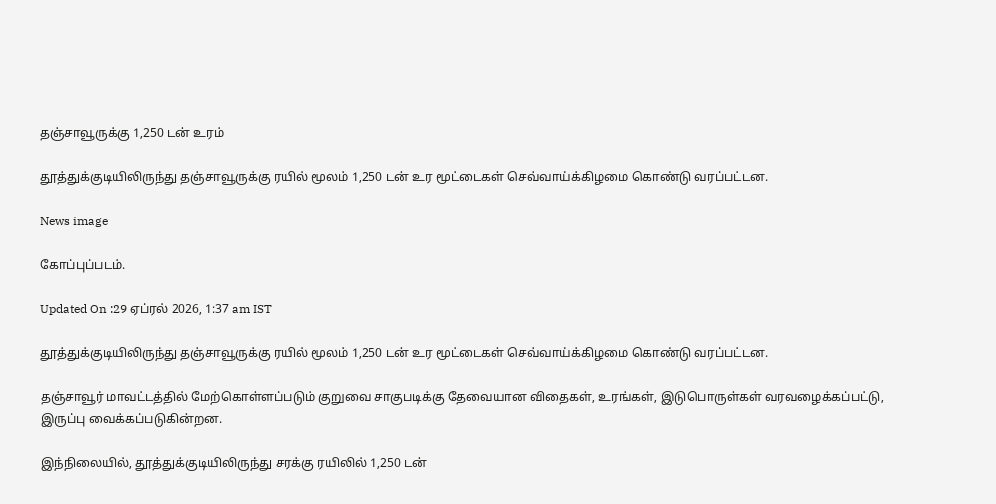தஞ்சாவூருக்கு 1,250 டன் உரம்

தூத்துக்குடியிலிருந்து தஞ்சாவூருக்கு ரயில் மூலம் 1,250 டன் உர மூட்டைகள் செவ்வாய்க்கிழமை கொண்டு வரப்பட்டன.

News image

கோப்புப்படம்.

Updated On :29 ஏப்ரல் 2026, 1:37 am IST

தூத்துக்குடியிலிருந்து தஞ்சாவூருக்கு ரயில் மூலம் 1,250 டன் உர மூட்டைகள் செவ்வாய்க்கிழமை கொண்டு வரப்பட்டன.

தஞ்சாவூர் மாவட்டத்தில் மேற்கொள்ளப்படும் குறுவை சாகுபடிக்கு தேவையான விதைகள், உரங்கள், இடுபொருள்கள் வரவழைக்கப்பட்டு, இருப்பு வைக்கப்படுகின்றன.

இந்நிலையில், தூத்துக்குடியிலிருந்து சரக்கு ரயிலில் 1,250 டன்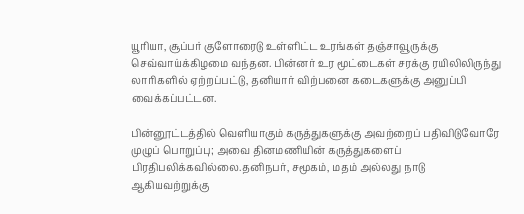யூரியா, சூப்பர் குளோரைடு உள்ளிட்ட உரங்கள் தஞ்சாவூருக்கு செவ்வாய்க்கிழமை வந்தன. பின்னர் உர மூட்டைகள் சரக்கு ரயிலிலிருந்து லாரிகளில் ஏற்றப்பட்டு, தனியார் விற்பனை கடைகளுக்கு அனுப்பி வைக்கப்பட்டன.

பின்னூட்டத்தில் வெளியாகும் கருத்துகளுக்கு அவற்றைப் பதிவிடுவோரே முழுப் பொறுப்பு; அவை தினமணியின் கருத்துகளைப் பிரதிபலிக்கவில்லை.தனிநபர், சமூகம், மதம் அல்லது நாடு ஆகியவற்றுக்கு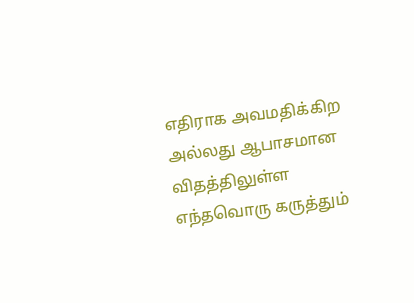எதிராக அவமதிக்கிற அல்லது ஆபாசமான விதத்திலுள்ள எந்தவொரு கருத்தும்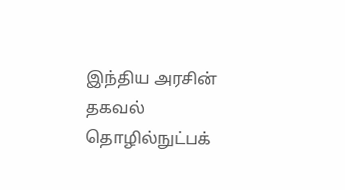இந்திய அரசின் தகவல் தொழில்நுட்பக்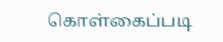கொள்கைப்படி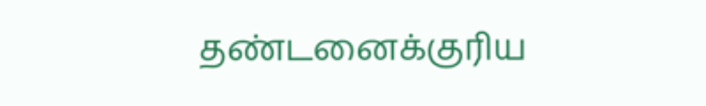தண்டனைக்குரிய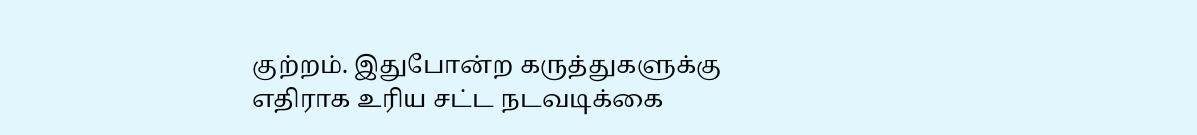குற்றம். இதுபோன்ற கருத்துகளுக்கு எதிராக உரிய சட்ட நடவடிக்கை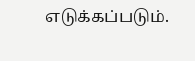எடுக்கப்படும்.